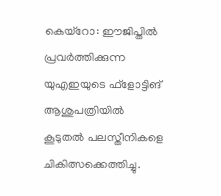കെയ്റോ: ഈജിപ്തിൽ പ്രവർത്തിക്കുന്ന യുഎഇയുടെ ഫ്ളോട്ടിങ് ആശുപത്രിയിൽ കൂടുതൽ പലസ്തീനികളെ ചികിത്സക്കെത്തിച്ചു.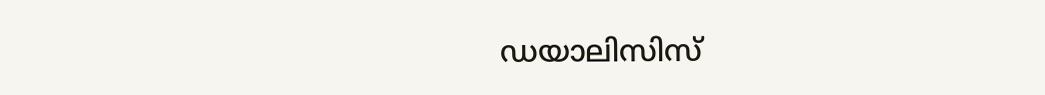ഡയാലിസിസ്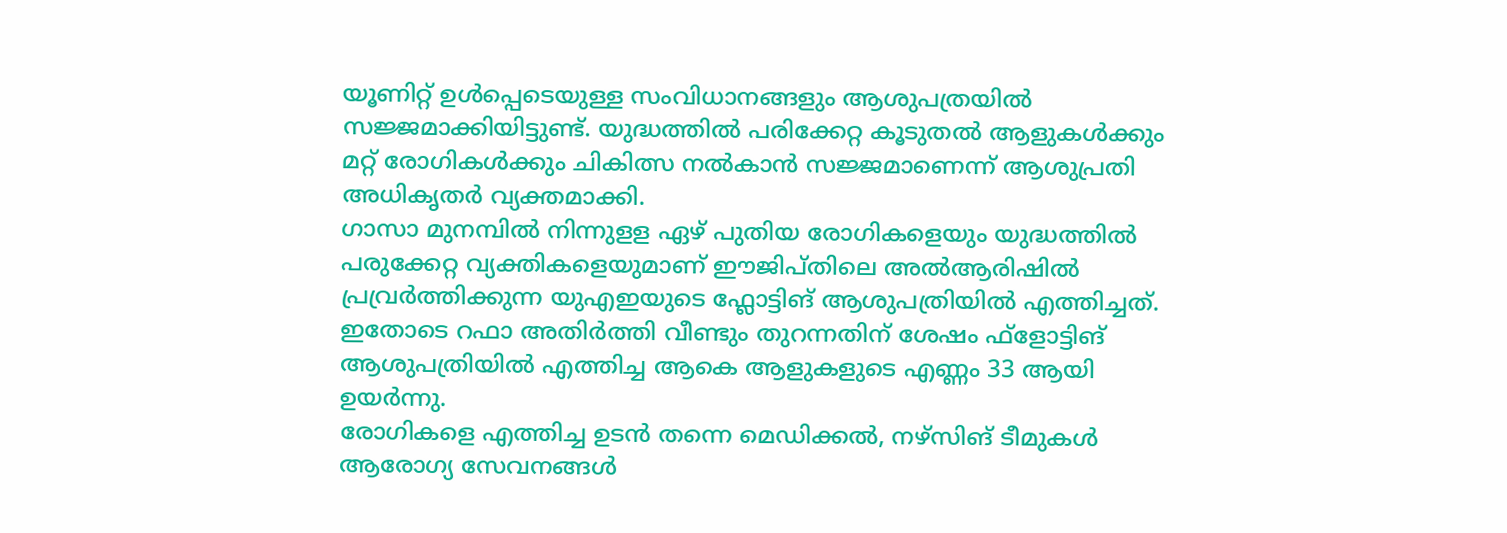യൂണിറ്റ് ഉൾപ്പെടെയുള്ള സംവിധാനങ്ങളും ആശുപത്രയിൽ സജ്ജമാക്കിയിട്ടുണ്ട്. യുദ്ധത്തിൽ പരിക്കേറ്റ കൂടുതൽ ആളുകൾക്കും മറ്റ് രോഗികൾക്കും ചികിത്സ നൽകാൻ സജ്ജമാണെന്ന് ആശുപ്രതി അധികൃതർ വ്യക്തമാക്കി.
ഗാസാ മുനമ്പിൽ നിന്നുളള ഏഴ് പുതിയ രോഗികളെയും യുദ്ധത്തിൽ പരുക്കേറ്റ വ്യക്തികളെയുമാണ് ഈജിപ്തിലെ അൽആരിഷിൽ പ്രവ്രർത്തിക്കുന്ന യുഎഇയുടെ ഫ്ലോട്ടിങ് ആശുപത്രിയിൽ എത്തിച്ചത്. ഇതോടെ റഫാ അതിർത്തി വീണ്ടും തുറന്നതിന് ശേഷം ഫ്ളോട്ടിങ് ആശുപത്രിയിൽ എത്തിച്ച ആകെ ആളുകളുടെ എണ്ണം 33 ആയി ഉയർന്നു.
രോഗികളെ എത്തിച്ച ഉടൻ തന്നെ മെഡിക്കൽ, നഴ്സിങ് ടീമുകൾ ആരോഗ്യ സേവനങ്ങൾ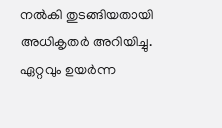നൽകി തുടങ്ങിയതായി അധികൃതർ അറിയിച്ചു. ഏറ്റവും ഉയർന്ന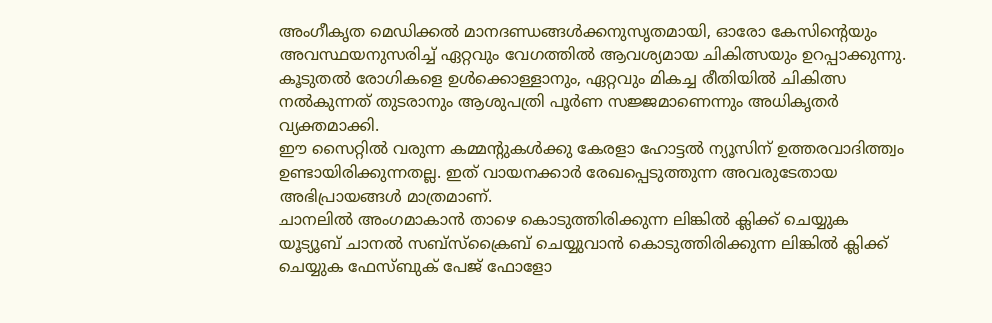അംഗീകൃത മെഡിക്കൽ മാനദണ്ഡങ്ങൾക്കനുസൃതമായി, ഓരോ കേസിന്റെയും അവസ്ഥയനുസരിച്ച് ഏറ്റവും വേഗത്തിൽ ആവശ്യമായ ചികിത്സയും ഉറപ്പാക്കുന്നു. കൂടുതൽ രോഗികളെ ഉൾക്കൊള്ളാനും, ഏറ്റവും മികച്ച രീതിയിൽ ചികിത്സ നൽകുന്നത് തുടരാനും ആശുപത്രി പൂർണ സജ്ജമാണെന്നും അധികൃതർ വ്യക്തമാക്കി.
ഈ സൈറ്റിൽ വരുന്ന കമ്മന്റുകൾക്കു കേരളാ ഹോട്ടൽ ന്യൂസിന് ഉത്തരവാദിത്ത്വം ഉണ്ടായിരിക്കുന്നതല്ല. ഇത് വായനക്കാർ രേഖപ്പെടുത്തുന്ന അവരുടേതായ അഭിപ്രായങ്ങൾ മാത്രമാണ്.
ചാനലിൽ അംഗമാകാൻ താഴെ കൊടുത്തിരിക്കുന്ന ലിങ്കിൽ ക്ലിക്ക് ചെയ്യുക
യൂട്യൂബ് ചാനൽ സബ്സ്ക്രൈബ് ചെയ്യുവാൻ കൊടുത്തിരിക്കുന്ന ലിങ്കിൽ ക്ലിക്ക് ചെയ്യുക ഫേസ്ബുക് പേജ് ഫോളോ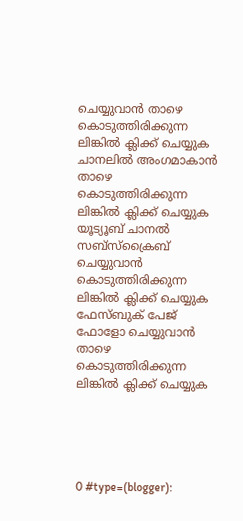ചെയ്യുവാൻ താഴെ കൊടുത്തിരിക്കുന്ന ലിങ്കിൽ ക്ലിക്ക് ചെയ്യുക
ചാനലിൽ അംഗമാകാൻ താഴെ കൊടുത്തിരിക്കുന്ന ലിങ്കിൽ ക്ലിക്ക് ചെയ്യുക
യൂട്യൂബ് ചാനൽ സബ്സ്ക്രൈബ് ചെയ്യുവാൻ കൊടുത്തിരിക്കുന്ന ലിങ്കിൽ ക്ലിക്ക് ചെയ്യുക
ഫേസ്ബുക് പേജ് ഫോളോ ചെയ്യുവാൻ താഴെ കൊടുത്തിരിക്കുന്ന ലിങ്കിൽ ക്ലിക്ക് ചെയ്യുക





0 #type=(blogger):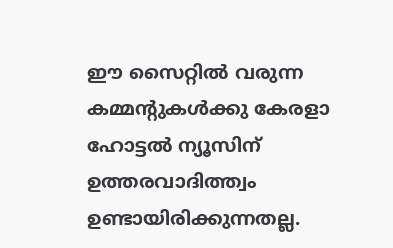ഈ സൈറ്റിൽ വരുന്ന കമ്മന്റുകൾക്കു കേരളാ ഹോട്ടൽ ന്യൂസിന് ഉത്തരവാദിത്ത്വം ഉണ്ടായിരിക്കുന്നതല്ല.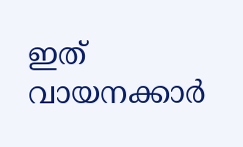ഇത് വായനക്കാർ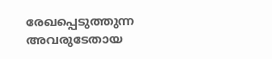രേഖപ്പെടുത്തുന്ന അവരുടേതായ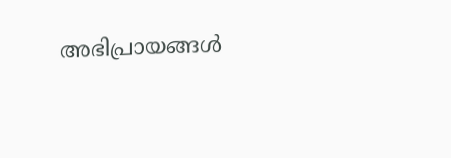അഭിപ്രായങ്ങൾ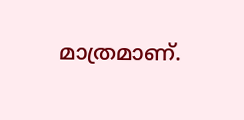മാത്രമാണ്.